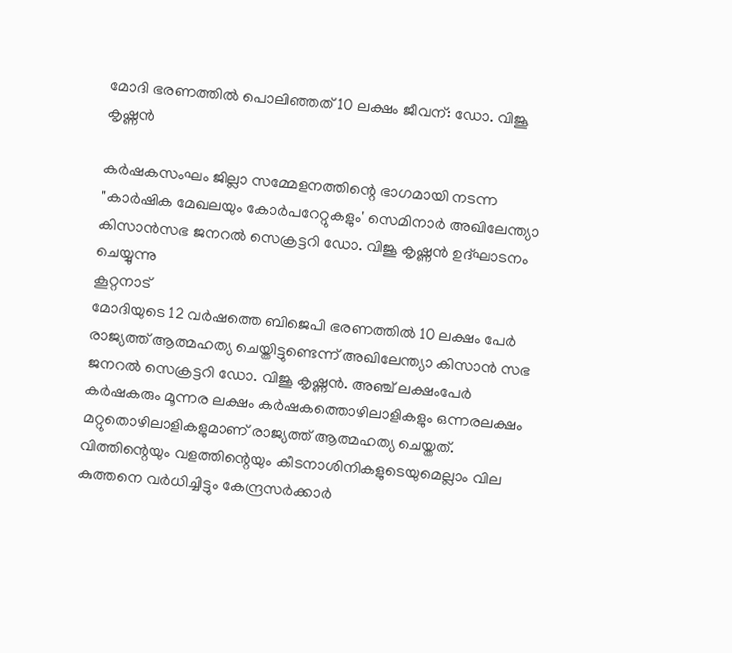മോദി ഭരണത്തിൽ പൊലിഞ്ഞത് 10 ലക്ഷം ജീവന്: ഡോ. വിജൂ കൃഷ്ണൻ

കർഷകസംഘം ജില്ലാ സമ്മേളനത്തിന്റെ ഭാഗമായി നടന്ന "കാർഷിക മേഖലയും കോർപറേറ്റുകളും' സെമിനാർ അഖിലേന്ത്യാ കിസാൻസഭ ജനറൽ സെക്രട്ടറി ഡോ. വിജൂ കൃഷ്ണൻ ഉദ്ഘാടനം ചെയ്യുന്നു
കൂറ്റനാട്
മോദിയുടെ 12 വർഷത്തെ ബിജെപി ഭരണത്തിൽ 10 ലക്ഷം പേർ രാജ്യത്ത് ആത്മഹത്യ ചെയ്തിട്ടുണ്ടെന്ന് അഖിലേന്ത്യാ കിസാൻ സഭ ജനറൽ സെക്രട്ടറി ഡോ. വിജൂ കൃഷ്ണൻ. അഞ്ച് ലക്ഷംപേർ കർഷകരും മൂന്നര ലക്ഷം കർഷകത്തൊഴിലാളികളും ഒന്നരലക്ഷം മറ്റുതൊഴിലാളികളുമാണ് രാജ്യത്ത് ആത്മഹത്യ ചെയ്തത്. വിത്തിന്റെയും വളത്തിന്റെയും കീടനാശിനികളുടെയുമെല്ലാം വില കുത്തനെ വർധിച്ചിട്ടും കേന്ദ്രസർക്കാർ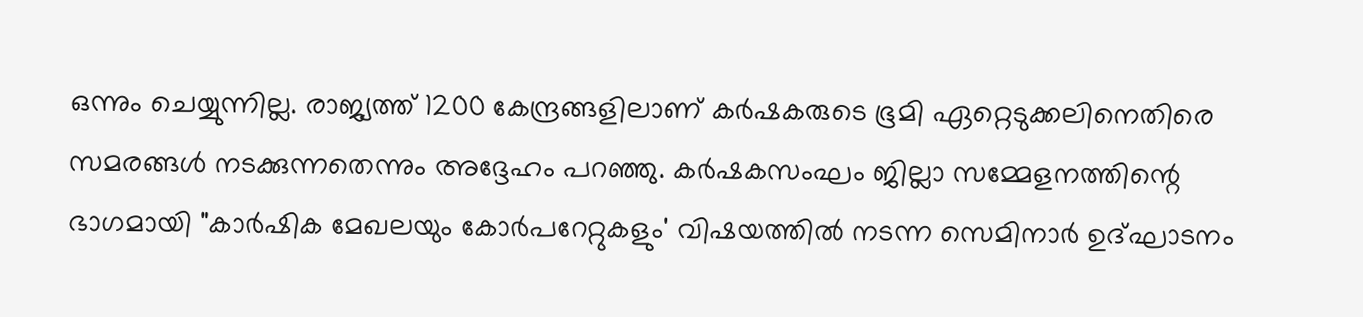ഒന്നും ചെയ്യുന്നില്ല. രാജ്യത്ത് 1200 കേന്ദ്രങ്ങളിലാണ് കർഷകരുടെ ഭൂമി ഏറ്റെടുക്കലിനെതിരെ സമരങ്ങൾ നടക്കുന്നതെന്നും അദ്ദേഹം പറഞ്ഞു. കർഷകസംഘം ജില്ലാ സമ്മേളനത്തിന്റെ ഭാഗമായി "കാർഷിക മേഖലയും കോർപറേറ്റുകളും' വിഷയത്തിൽ നടന്ന സെമിനാർ ഉദ്ഘാടനം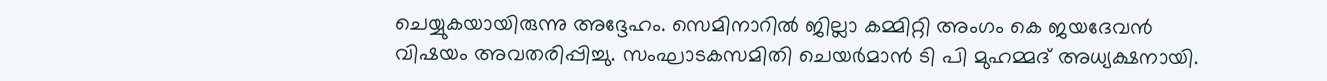ചെയ്യുകയായിരുന്നു അദ്ദേഹം. സെമിനാറിൽ ജില്ലാ കമ്മിറ്റി അംഗം കെ ജയദേവൻ വിഷയം അവതരിപ്പിച്ചു. സംഘാടകസമിതി ചെയർമാൻ ടി പി മുഹമ്മദ് അധ്യക്ഷനായി.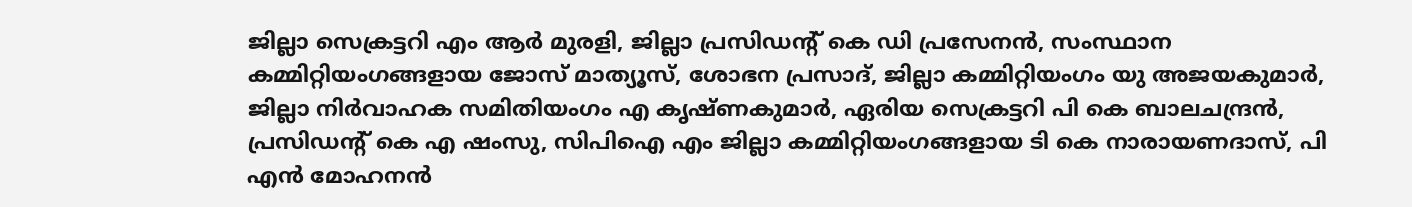ജില്ലാ സെക്രട്ടറി എം ആർ മുരളി, ജില്ലാ പ്രസിഡന്റ് കെ ഡി പ്രസേനൻ, സംസ്ഥാന കമ്മിറ്റിയംഗങ്ങളായ ജോസ് മാത്യൂസ്, ശോഭന പ്രസാദ്, ജില്ലാ കമ്മിറ്റിയംഗം യു അജയകുമാർ, ജില്ലാ നിർവാഹക സമിതിയംഗം എ കൃഷ്ണകുമാർ, ഏരിയ സെക്രട്ടറി പി കെ ബാലചന്ദ്രൻ, പ്രസിഡന്റ് കെ എ ഷംസു, സിപിഐ എം ജില്ലാ കമ്മിറ്റിയംഗങ്ങളായ ടി കെ നാരായണദാസ്, പി എൻ മോഹനൻ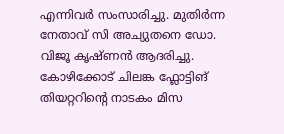എന്നിവർ സംസാരിച്ചു. മുതിർന്ന നേതാവ് സി അച്യുതനെ ഡോ. വിജൂ കൃഷ്ണൻ ആദരിച്ചു. കോഴിക്കോട് ചിലങ്ക ഫ്ലോട്ടിങ് തിയറ്ററിന്റെ നാടകം മിസ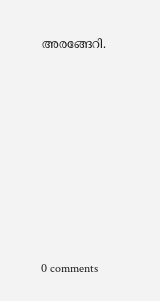അരങ്ങേറി.










0 comments